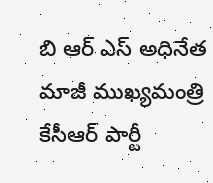బి ఆర్ ఎస్ అధినేత మాజీ ముఖ్యమంత్రి కేసీఆర్ పార్టీ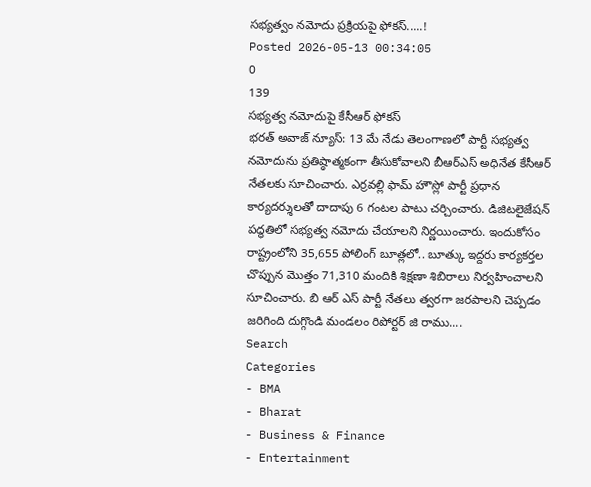సభ్యత్వం నమోదు ప్రక్రియపై ఫోకస్.....!
Posted 2026-05-13 00:34:05
0
139
సభ్యత్వ నమోదుపై కేసీఆర్ ఫోకస్
భరత్ అవాజ్ న్యూస్: 13 మే నేడు తెలంగాణలో పార్టీ సభ్యత్వ నమోదును ప్రతిష్ఠాత్మకంగా తీసుకోవాలని బీఆర్ఎస్ అధినేత కేసీఆర్ నేతలకు సూచించారు. ఎర్రవల్లి ఫామ్ హౌస్లో పార్టీ ప్రధాన కార్యదర్శులతో దాదాపు 6 గంటల పాటు చర్చించారు. డిజిటలైజేషన్ పద్ధతిలో సభ్యత్వ నమోదు చేయాలని నిర్ణయించారు. ఇందుకోసం రాష్ట్రంలోని 35,655 పోలింగ్ బూత్లలో.. బూత్కు ఇద్దరు కార్యకర్తల చొప్పున మొత్తం 71,310 మందికి శిక్షణా శిబిరాలు నిర్వహించాలని సూచించారు. బి ఆర్ ఎస్ పార్టీ నేతలు త్వరగా జరపాలని చెప్పడం జరిగింది దుగ్గొండి మండలం రిపోర్టర్ జి రాము....
Search
Categories
- BMA
- Bharat
- Business & Finance
- Entertainment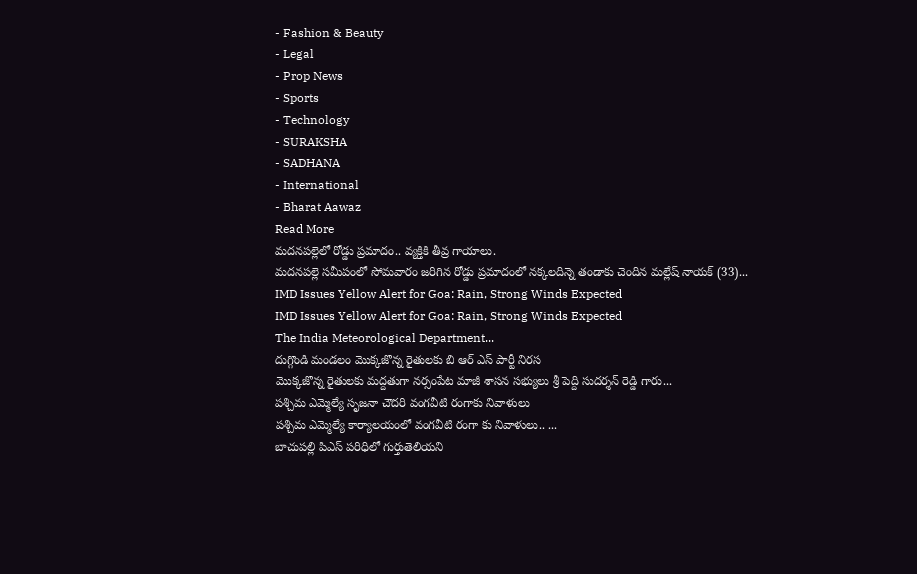- Fashion & Beauty
- Legal
- Prop News
- Sports
- Technology
- SURAKSHA
- SADHANA
- International
- Bharat Aawaz
Read More
మదనపల్లెలో రోడ్డు ప్రమాదం.. వ్యక్తికి తీవ్ర గాయాలు.
మదనపల్లె సమీపంలో సోమవారం జరిగిన రోడ్డు ప్రమాదంలో నక్కలదిన్నె తండాకు చెందిన మల్లేష్ నాయక్ (33)...
IMD Issues Yellow Alert for Goa: Rain, Strong Winds Expected
IMD Issues Yellow Alert for Goa: Rain, Strong Winds Expected
The India Meteorological Department...
దుగ్గొండి మండలం మొక్కజొన్న రైతులకు బి ఆర్ ఎస్ పార్టీ నిరస
మొక్కజొన్న రైతులకు మద్దతుగా నర్సంపేట మాజీ శాసన సభ్యులు శ్రీ పెద్ది సుదర్శన్ రెడ్డి గారు...
పశ్చిమ ఎమ్మెల్యే సృజనా చౌదరి వంగవీటి రంగాకు నివాళులు
పశ్చిమ ఎమ్మెల్యే కార్యాలయంలో వంగవీటి రంగా కు నివాళులు.. ...
బాచుపల్లి పిఎస్ పరిధిలో గుర్తుతెలియని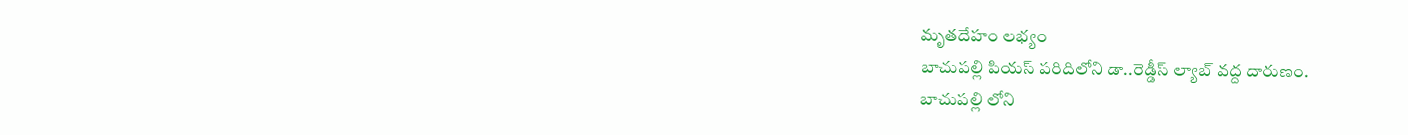మృతదేహం లభ్యం
బాచుపల్లి పియస్ పరిదిలోని డా..రెడ్డీస్ ల్యాబ్ వద్ద దారుణం.
బాచుపల్లి లోని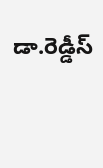డా.రెడ్డీస్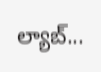ల్యాబ్...